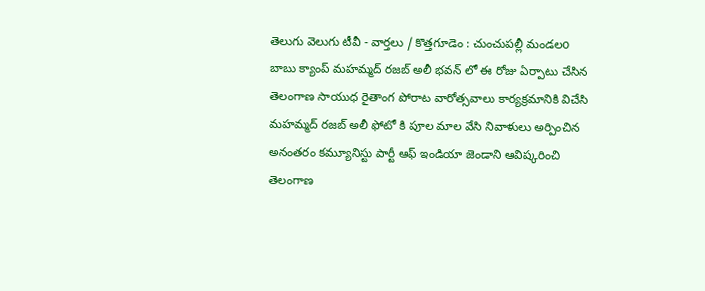తెలుగు వెలుగు టీవీ - వార్తలు / కొత్తగూడెం : చుంచుపల్లీ మండలo బాబు క్యాంప్ మహమ్మద్ రజబ్ అలీ భవన్ లో ఈ రోజు ఏర్పాటు చేసిన తెలంగాణ సాయుధ రైతాంగ పోరాట వారోత్సవాలు కార్యక్రమానికి విచేసి మహమ్మద్ రజబ్ అలీ ఫోటో కి పూల మాల వేసి నివాళులు అర్పించిన అనంతరం కమ్యూనిస్టు పార్టీ ఆఫ్ ఇండియా జెండాని ఆవిష్కరించి తెలంగాణ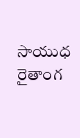సాయుధ రైతాంగ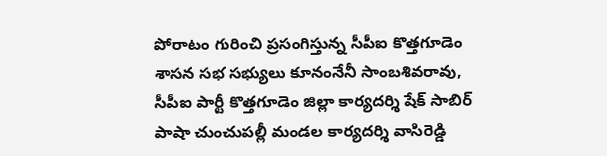పోరాటం గురించి ప్రసంగిస్తున్న సీపీఐ కొత్తగూడెం శాసన సభ సభ్యులు కూనంనేనీ సాంబశివరావు, సీపీఐ పార్టీ కొత్తగూడెం జిల్లా కార్యదర్శి షేక్ సాబిర్ పాషా చుంచుపల్లీ మండల కార్యదర్శి వాసిరెడ్డి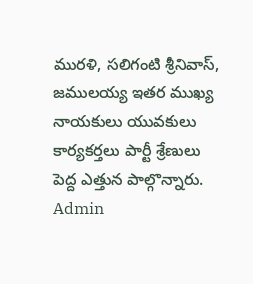మురళి, సలిగంటి శ్రీనివాస్, జములయ్య ఇతర ముఖ్య నాయకులు యువకులు కార్యకర్తలు పార్టీ శ్రేణులు పెద్ద ఎత్తున పాల్గొన్నారు.
Admin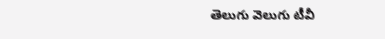తెలుగు వెలుగు టీవీ